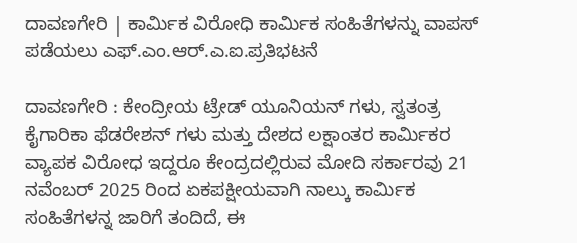ದಾವಣಗೇರಿ | ಕಾರ್ಮಿಕ ವಿರೋಧಿ ಕಾರ್ಮಿಕ ಸಂಹಿತೆಗಳನ್ನು ವಾಪಸ್ ಪಡೆಯಲು ಎಫ್.ಎಂ.ಆರ್.ಎ.ಐ.ಪ್ರತಿಭಟನೆ

ದಾವಣಗೇರಿ : ಕೇಂದ್ರೀಯ ಟ್ರೇಡ್ ಯೂನಿಯನ್‌ ಗಳು, ಸ್ವತಂತ್ರ ಕೈಗಾರಿಕಾ ಫೆಡರೇಶನ್ ಗಳು ಮತ್ತು ದೇಶದ ಲಕ್ಷಾಂತರ ಕಾರ್ಮಿಕರ ವ್ಯಾಪಕ ವಿರೋಧ ಇದ್ದರೂ ಕೇಂದ್ರದಲ್ಲಿರುವ ಮೋದಿ ಸರ್ಕಾರವು 21 ನವೆಂಬರ್ 2025 ರಿಂದ ಏಕಪಕ್ಷೀಯವಾಗಿ ನಾಲ್ಕು ಕಾರ್ಮಿಕ ಸಂಹಿತೆಗಳನ್ನ ಜಾರಿಗೆ ತಂದಿದೆ, ಈ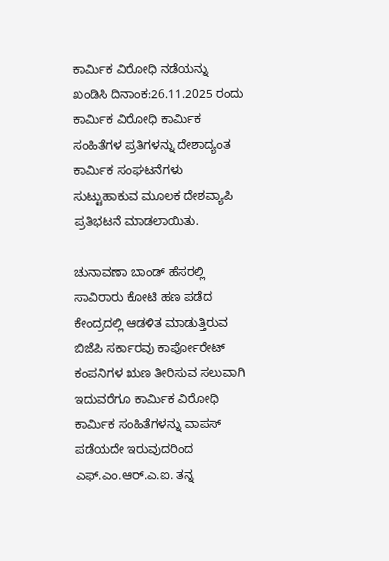ಕಾರ್ಮಿಕ ವಿರೋಧಿ ನಡೆಯನ್ನು ಖಂಡಿಸಿ ದಿನಾಂಕ:26.11.2025 ರಂದು ಕಾರ್ಮಿಕ ವಿರೋಧಿ ಕಾರ್ಮಿಕ ಸಂಹಿತೆಗಳ ಪ್ರತಿಗಳನ್ನು ದೇಶಾದ್ಯಂತ ಕಾರ್ಮಿಕ ಸಂಘಟನೆಗಳು ಸುಟ್ಟುಹಾಕುವ ಮೂಲಕ ದೇಶವ್ಯಾಪಿ ಪ್ರತಿಭಟನೆ ಮಾಡಲಾಯಿತು.

ಚುನಾವಣಾ ಬಾಂಡ್‌ ಹೆಸರಲ್ಲಿ ಸಾವಿರಾರು ಕೋಟಿ ಹಣ ಪಡೆದ ಕೇಂದ್ರದಲ್ಲಿ ಆಡಳಿತ ಮಾಡುತ್ತಿರುವ ಬಿಜೆಪಿ ಸರ್ಕಾರವು ಕಾರ್ಪೋರೇಟ್‌ ಕಂಪನಿಗಳ ಋಣ ತೀರಿಸುವ ಸಲುವಾಗಿ ಇದುವರೆಗೂ ಕಾರ್ಮಿಕ ವಿರೋಧಿ ಕಾರ್ಮಿಕ ಸಂಹಿತೆಗಳನ್ನು ವಾಪಸ್ ಪಡೆಯದೇ ಇರುವುದರಿಂದ ಎಫ್.ಎಂ.ಆರ್.ಎ.ಐ. ತನ್ನ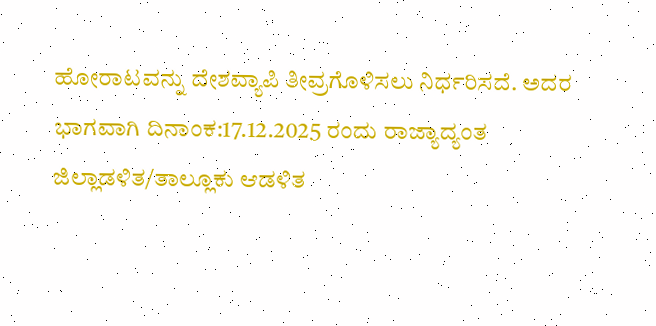ಹೋರಾಟವನ್ನು ದೇಶವ್ಯಾಪಿ ತೀವ್ರಗೊಳಿಸಲು ನಿರ್ಧರಿಸದೆ. ಅದರ ಭಾಗವಾಗಿ ದಿನಾಂಕ:17.12.2025 ರಂದು ರಾಜ್ಯಾದ್ಯಂತ ಜಿಲ್ಲಾಡಳಿತ/ತಾಲ್ಲೂಕು ಆಡಳಿತ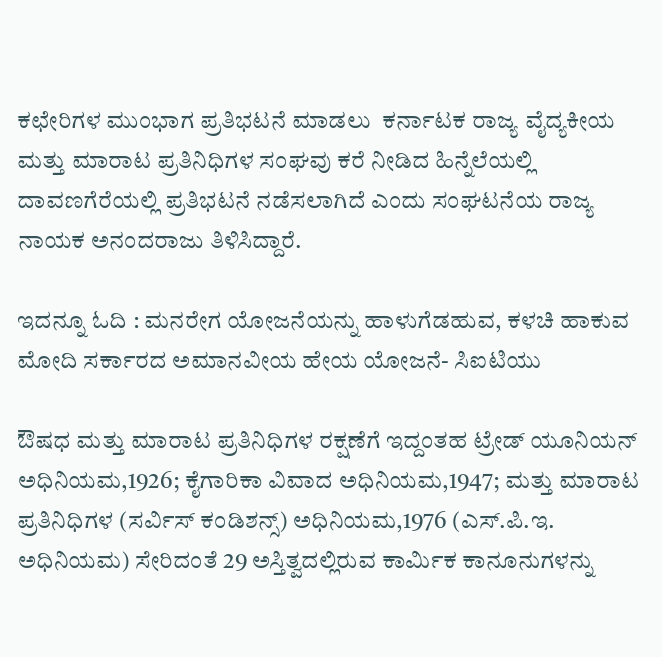ಕಛೇರಿಗಳ ಮುಂಭಾಗ ಪ್ರತಿಭಟನೆ ಮಾಡಲು  ಕರ್ನಾಟಕ ರಾಜ್ಯ ವೈದ್ಯಕೀಯ ಮತ್ತು ಮಾರಾಟ ಪ್ರತಿನಿಧಿಗಳ ಸಂಘವು ಕರೆ ನೀಡಿದ ಹಿನ್ನೆಲೆಯಲ್ಲಿ ದಾವಣಗೆರೆಯಲ್ಲಿ ಪ್ರತಿಭಟನೆ ನಡೆಸಲಾಗಿದೆ ಎಂದು ಸಂಘಟನೆಯ ರಾಜ್ಯ ನಾಯಕ ಅನಂದರಾಜು ತಿಳಿಸಿದ್ದಾರೆ.

ಇದನ್ನೂ ಓದಿ : ಮನರೇಗ ಯೋಜನೆಯನ್ನು ಹಾಳುಗೆಡಹುವ, ಕಳಚಿ ಹಾಕುವ ಮೋದಿ ಸರ್ಕಾರದ ಅಮಾನವೀಯ ಹೇಯ ಯೋಜನೆ- ಸಿಐಟಿಯು

ಔಷಧ ಮತ್ತು ಮಾರಾಟ ಪ್ರತಿನಿಧಿಗಳ ರಕ್ಷಣೆಗೆ ಇದ್ದಂತಹ ಟ್ರೇಡ್ ಯೂನಿಯನ್ ಅಧಿನಿಯಮ,1926; ಕೈಗಾರಿಕಾ ವಿವಾದ ಅಧಿನಿಯಮ,1947; ಮತ್ತು ಮಾರಾಟ ಪ್ರತಿನಿಧಿಗಳ (ಸರ್ವಿಸ್ ಕಂಡಿಶನ್ಸ್) ಅಧಿನಿಯಮ,1976 (ಎಸ್.ಪಿ.ಇ. ಅಧಿನಿಯಮ) ಸೇರಿದಂತೆ 29 ಅಸ್ತಿತ್ವದಲ್ಲಿರುವ ಕಾರ್ಮಿಕ ಕಾನೂನುಗಳನ್ನು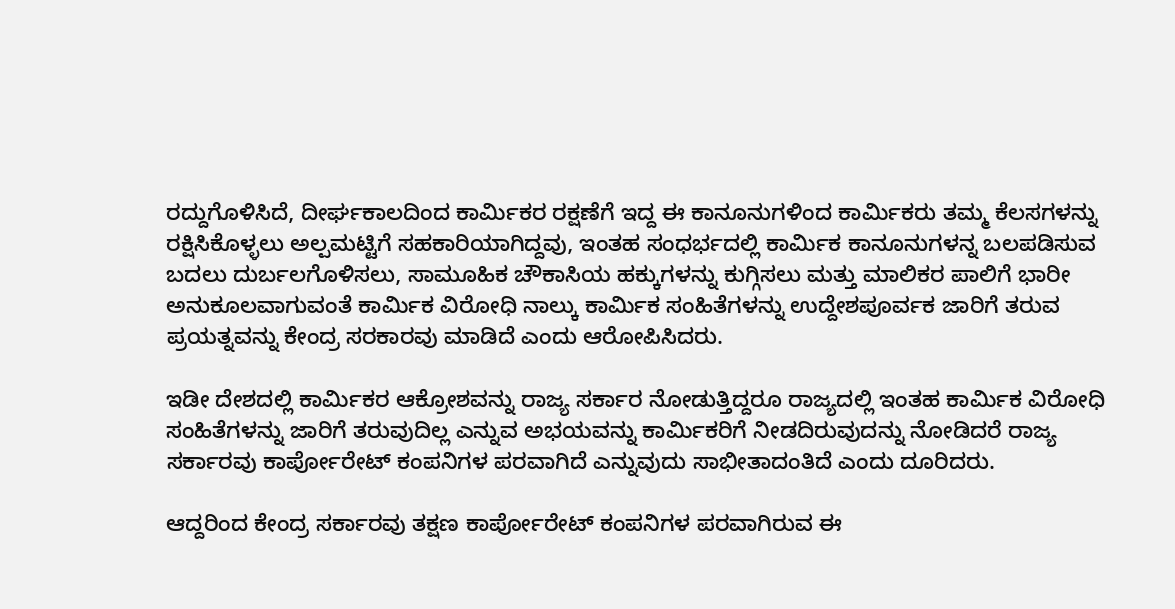ರದ್ದುಗೊಳಿಸಿದೆ, ದೀರ್ಘಕಾಲದಿಂದ ಕಾರ್ಮಿಕರ ರಕ್ಷಣೆಗೆ ಇದ್ದ ಈ ಕಾನೂನುಗಳಿಂದ ಕಾರ್ಮಿಕರು ತಮ್ಮ ಕೆಲಸಗಳನ್ನು ರಕ್ಷಿಸಿಕೊಳ್ಳಲು ಅಲ್ಪಮಟ್ಟಿಗೆ ಸಹಕಾರಿಯಾಗಿದ್ದವು, ಇಂತಹ ಸಂಧರ್ಭದಲ್ಲಿ ಕಾರ್ಮಿಕ ಕಾನೂನುಗಳನ್ನ ಬಲಪಡಿಸುವ ಬದಲು ದುರ್ಬಲಗೊಳಿಸಲು, ಸಾಮೂಹಿಕ ಚೌಕಾಸಿಯ ಹಕ್ಕುಗಳನ್ನು ಕುಗ್ಗಿಸಲು ಮತ್ತು ಮಾಲಿಕರ ಪಾಲಿಗೆ ಭಾರೀ ಅನುಕೂಲವಾಗುವಂತೆ ಕಾರ್ಮಿಕ ವಿರೋಧಿ ನಾಲ್ಕು ಕಾರ್ಮಿಕ ಸಂಹಿತೆಗಳನ್ನು ಉದ್ದೇಶಪೂರ್ವಕ ಜಾರಿಗೆ ತರುವ ಪ್ರಯತ್ನವನ್ನು ಕೇಂದ್ರ ಸರಕಾರವು ಮಾಡಿದೆ ಎಂದು ಆರೋಪಿಸಿದರು.

ಇಡೀ ದೇಶದಲ್ಲಿ ಕಾರ್ಮಿಕರ ಆಕ್ರೋಶವನ್ನು ರಾಜ್ಯ ಸರ್ಕಾರ ನೋಡುತ್ತಿದ್ದರೂ ರಾಜ್ಯದಲ್ಲಿ ಇಂತಹ ಕಾರ್ಮಿಕ ವಿರೋಧಿ ಸಂಹಿತೆಗಳನ್ನು ಜಾರಿಗೆ ತರುವುದಿಲ್ಲ ಎನ್ನುವ ಅಭಯವನ್ನು ಕಾರ್ಮಿಕರಿಗೆ ನೀಡದಿರುವುದನ್ನು ನೋಡಿದರೆ ರಾಜ್ಯ ಸರ್ಕಾರವು ಕಾರ್ಪೋರೇಟ್‌ ಕಂಪನಿಗಳ ಪರವಾಗಿದೆ ಎನ್ನುವುದು ಸಾಭೀತಾದಂತಿದೆ ಎಂದು ದೂರಿದರು.

ಆದ್ದರಿಂದ ಕೇಂದ್ರ ಸರ್ಕಾರವು ತಕ್ಷಣ ಕಾರ್ಪೋರೇಟ್‌ ಕಂಪನಿಗಳ ಪರವಾಗಿರುವ ಈ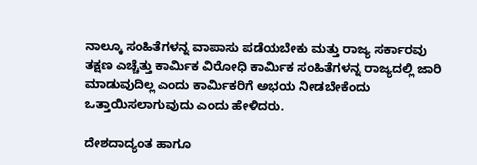ನಾಲ್ಕೂ ಸಂಹಿತೆಗಳನ್ನ ವಾಪಾಸು ಪಡೆಯಬೇಕು ಮತ್ತು ರಾಜ್ಯ ಸರ್ಕಾರವು ತಕ್ಷಣ ಎಚ್ಚೆತ್ತು ಕಾರ್ಮಿಕ ವಿರೋಧಿ ಕಾರ್ಮಿಕ ಸಂಹಿತೆಗಳನ್ನ ರಾಜ್ಯದಲ್ಲಿ ಜಾರಿ ಮಾಡುವುದಿಲ್ಲ ಎಂದು ಕಾರ್ಮಿಕರಿಗೆ ಅಭಯ ನೀಡಬೇಕೆಂದು ಒತ್ತಾಯಿಸಲಾಗುವುದು ಎಂದು ಹೇಳಿದರು.

ದೇಶದಾದ್ಯಂತ ಹಾಗೂ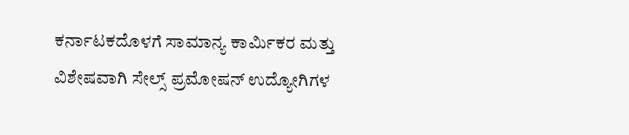ಕರ್ನಾಟಕದೊಳಗೆ ಸಾಮಾನ್ಯ ಕಾರ್ಮಿಕರ ಮತ್ತು ವಿಶೇಷವಾಗಿ ಸೇಲ್ಸ್ ಪ್ರಮೋಷನ್ ಉದ್ಯೋಗಿಗಳ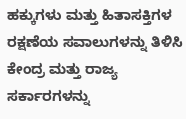ಹಕ್ಕುಗಳು ಮತ್ತು ಹಿತಾಸಕ್ತಿಗಳ ರಕ್ಷಣೆಯ ಸವಾಲುಗಳನ್ನು ತಿಳಿಸಿ ಕೇಂದ್ರ ಮತ್ತು ರಾಜ್ಯ ಸರ್ಕಾರಗಳನ್ನು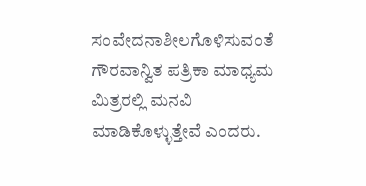ಸಂವೇದನಾಶೀಲಗೊಳಿಸುವಂತೆ ಗೌರವಾನ್ವಿತ ಪತ್ರಿಕಾ ಮಾಧ್ಯಮ ಮಿತ್ರರಲ್ಲಿ ಮನವಿ ಮಾಡಿಕೊಳ್ಳುತ್ತೇವೆ ಎಂದರು.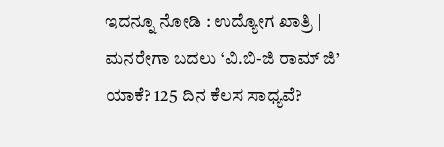ಇದನ್ನೂ ನೋಡಿ : ಉದ್ಯೋಗ ಖಾತ್ರಿ | ಮನರೇಗಾ ಬದಲು ‘ವಿ.ಬಿ-ಜಿ ರಾಮ್ ಜಿ’ ಯಾಕೆ? 125 ದಿನ ಕೆಲಸ ಸಾಧ್ಯವೆ?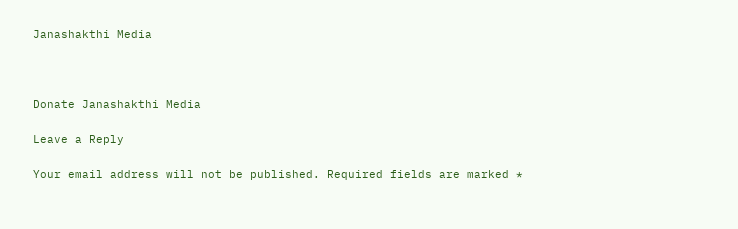Janashakthi Media



Donate Janashakthi Media

Leave a Reply

Your email address will not be published. Required fields are marked *